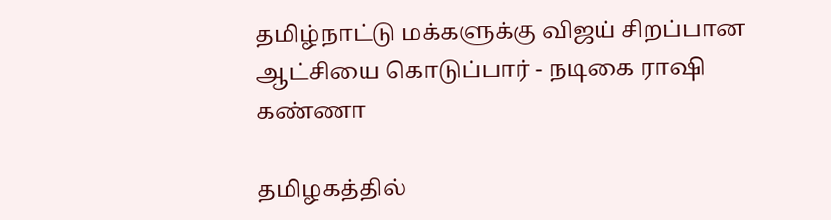தமிழ்நாட்டு மக்களுக்கு விஜய் சிறப்பான ஆட்சியை கொடுப்பார் - நடிகை ராஷி கண்ணா

தமிழகத்தில்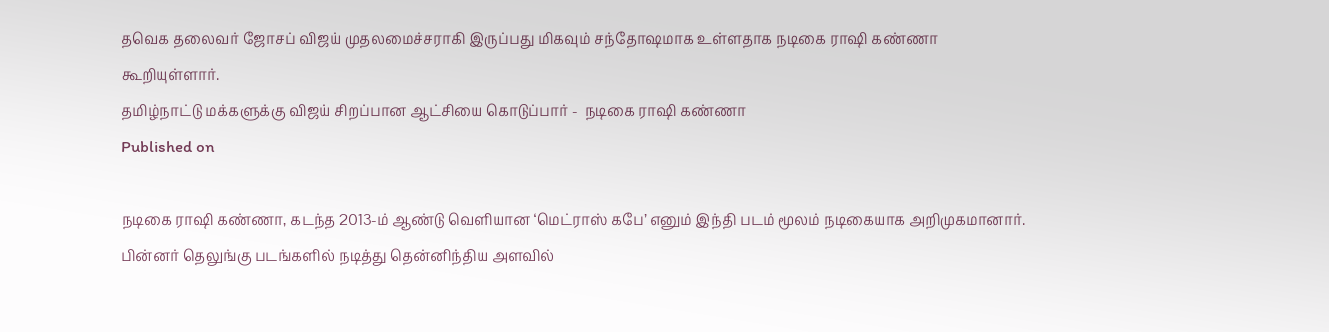தவெக தலைவர் ஜோசப் விஜய் முதலமைச்சராகி இருப்பது மிகவும் சந்தோஷமாக உள்ளதாக நடிகை ராஷி கண்ணா கூறியுள்ளார்.
தமிழ்நாட்டு மக்களுக்கு விஜய் சிறப்பான ஆட்சியை கொடுப்பார் -  நடிகை ராஷி கண்ணா
Published on

நடிகை ராஷி கண்ணா, கடந்த 2013-ம் ஆண்டு வெளியான ‘மெட்ராஸ் கபே’ எனும் இந்தி படம் மூலம் நடிகையாக அறிமுகமானார். பின்னர் தெலுங்கு படங்களில் நடித்து தென்னிந்திய அளவில்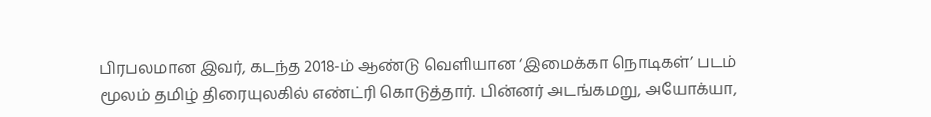பிரபலமான இவர், கடந்த 2018-ம் ஆண்டு வெளியான ‘இமைக்கா நொடிகள்’ படம் மூலம் தமிழ் திரையுலகில் எண்ட்ரி கொடுத்தார். பின்னர் அடங்கமறு, அயோக்யா,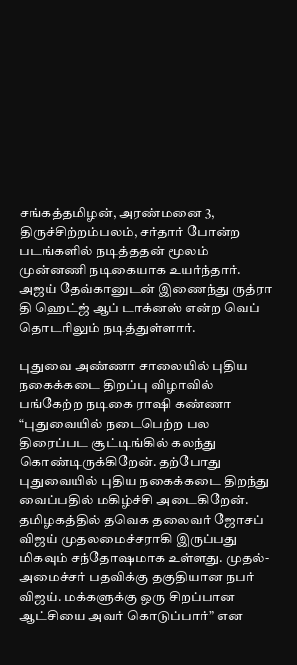சங்கத்தமிழன், அரண்மனை 3, திருச்சிற்றம்பலம், சர்தார் போன்ற படங்களில் நடித்ததன் மூலம் முன்னணி நடிகையாக உயர்ந்தார். அஜய் தேவ்கானுடன் இணைந்து ருத்ரா தி ஹெட்ஜ் ஆப் டாக்னஸ் என்ற வெப் தொடரிலும் நடித்துள்ளார்.

புதுவை அண்ணா சாலையில் புதிய நகைக்கடை திறப்பு விழாவில் பங்கேற்ற நடிகை ராஷி கண்ணா “புதுவையில் நடைபெற்ற பல திரைப்பட சூட்டிங்கில் கலந்து கொண்டிருக்கிறேன். தற்போது புதுவையில் புதிய நகைக்கடை திறந்து வைப்பதில் மகிழ்ச்சி அடைகிறேன். தமிழகத்தில் தவெக தலைவர் ஜோசப் விஜய் முதலமைச்சராகி இருப்பது மிகவும் சந்தோஷமாக உள்ளது. முதல்-அமைச்சர் பதவிக்கு தகுதியான நபர் விஜய். மக்களுக்கு ஒரு சிறப்பான ஆட்சியை அவர் கொடுப்பார்” என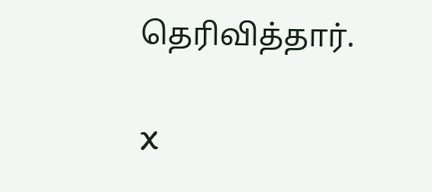தெரிவித்தார்.

X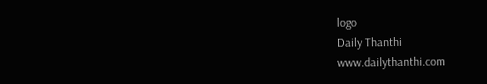logo
Daily Thanthi
www.dailythanthi.com